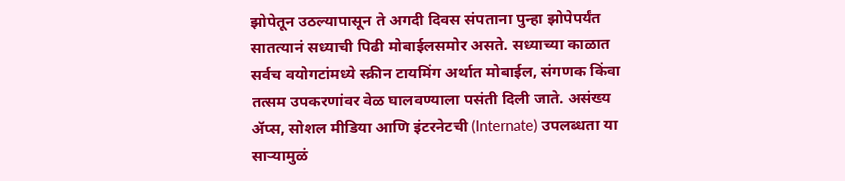झोपेतून उठल्यापासून ते अगदी दिवस संपताना पुन्हा झोपेपर्यंत सातत्यानं सध्याची पिढी मोबाईलसमोर असते. सध्याच्या काळात सर्वच वयोगटांमध्ये स्क्रीन टायमिंग अर्थात मोबाईल, संगणक किंवा तत्सम उपकरणांवर वेळ घालवण्याला पसंती दिली जाते. असंख्य ॲप्स, सोशल मीडिया आणि इंटरनेटची (Internate) उपलब्धता या साऱ्यामुळं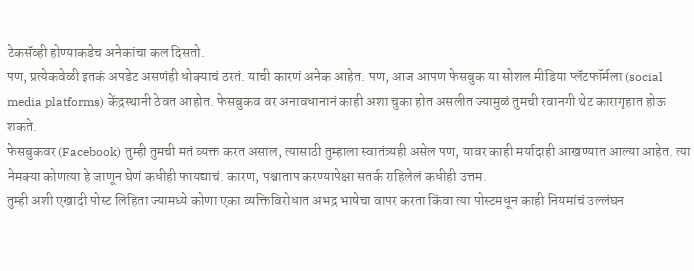टेकसॅव्ही होण्याकडेच अनेकांचा कल दिसतो.
पण, प्रत्येकवेळी इतकं अपडेट असणंही धोक्याचं ठरतं. याची कारणं अनेक आहेत. पण, आज आपण फेसबुक या सोशल मीडिया प्लॅटफॉर्मला (social media platforms) केंद्रस्थानी ठेवत आहोत. फेसबुकव वर अनावधानानं काही अशा चुका होत असलीत ज्यामुळं तुमची रवानगी थेट कारागृहात होऊ शकते.
फेसबुकवर (Facebook) तुम्ही तुमची मतं व्यक्त करत असाल, त्यासाठी तुम्हाला स्वातंत्र्यही असेल पण, यावर काही मर्यादाही आखण्यात आल्या आहेत. त्या नेमक्या कोणत्या हे जाणून घेणं कधीही फायद्याचं. कारण, पश्चाताप करण्यापेक्षा सतर्क राहिलेलं कधीही उत्तम.
तुम्ही अशी एखादी पोस्ट लिहिता ज्यामध्ये कोणा एका व्यक्तिविरोधात अभद्र भाषेचा वापर करता किंवा त्या पोस्टमधून काही नियमांचं उल्लंघन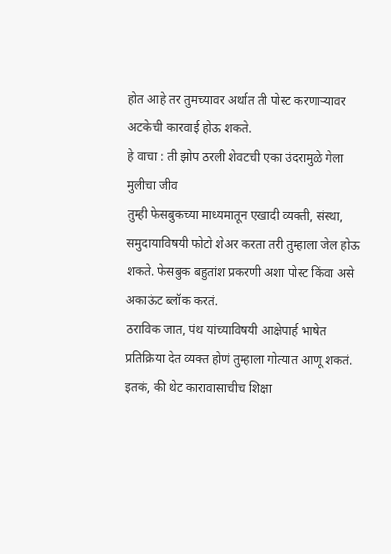होत आहे तर तुमच्यावर अर्थात ती पोस्ट करणाऱ्यावर अटकेची कारवाई होऊ शकते.
हे वाचा : ती झोप ठरली शेवटची एका उंदरामुळे गेला मुलीचा जीव
तुम्ही फेसबुकच्या माध्यमातून एखादी व्यक्ती, संस्था, समुदायाविषयी फोटो शेअर करता तरी तुम्हाला जेल होऊ शकते. फेसबुक बहुतांश प्रकरणी अशा पोस्ट किंवा असे अकाऊंट ब्लॉक करतं.
ठराविक जात, पंथ यांच्याविषयी आक्षेपार्ह भाषेत प्रतिक्रिया देत व्यक्त होणं तुम्हाला गोत्यात आणू शकतं. इतकं, की थेट कारावासाचीच शिक्षा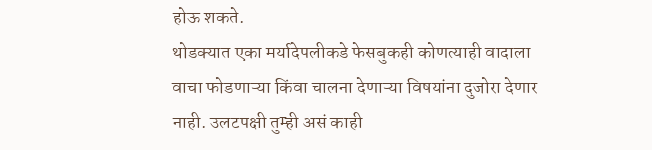होऊ शकते.
थोडक्यात एका मर्यादेपलीकडे फेसबुकही कोणत्याही वादाला वाचा फोडणाऱ्या किंवा चालना देणाऱ्या विषयांना दुजोरा देणार नाही. उलटपक्षी तुम्ही असं काही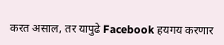करत असाल, तर यापुढे Facebook हयगय करणार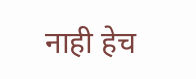नाही हेच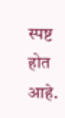स्पष्ट होत आहे.